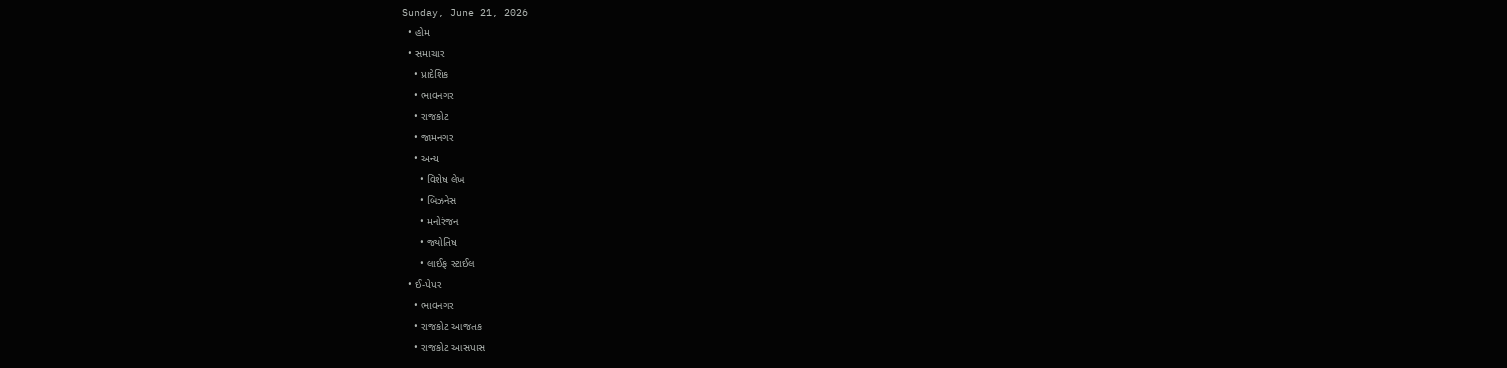Sunday, June 21, 2026
  • હોમ
  • સમાચાર
    • પ્રાદેશિક
    • ભાવનગર
    • રાજકોટ
    • જામનગર
    • અન્ય
      • વિશેષ લેખ
      • બિઝનેસ
      • મનોરંજન
      • જ્યોતિષ
      • લાઈફ સ્ટાઈલ
  • ઈ-પેપર
    • ભાવનગર
    • રાજકોટ આજતક
    • રાજકોટ આસપાસ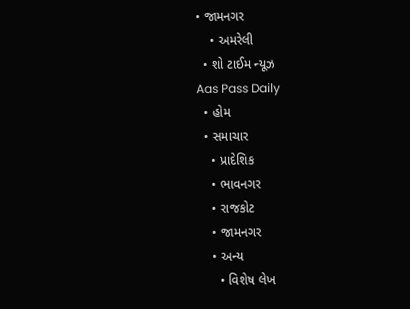• જામનગર
    • અમરેલી
  • શો ટાઈમ ન્યૂઝ
Aas Pass Daily
  • હોમ
  • સમાચાર
    • પ્રાદેશિક
    • ભાવનગર
    • રાજકોટ
    • જામનગર
    • અન્ય
      • વિશેષ લેખ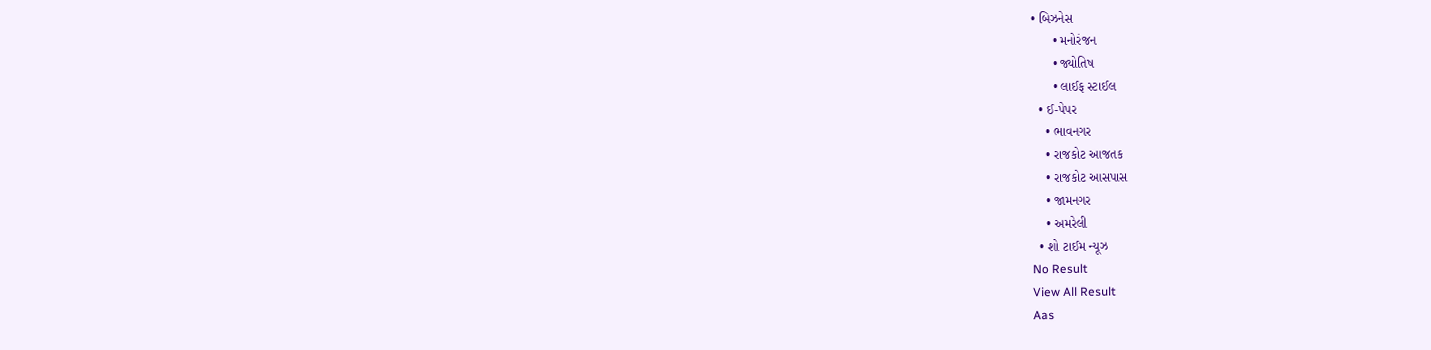• બિઝનેસ
      • મનોરંજન
      • જ્યોતિષ
      • લાઈફ સ્ટાઈલ
  • ઈ-પેપર
    • ભાવનગર
    • રાજકોટ આજતક
    • રાજકોટ આસપાસ
    • જામનગર
    • અમરેલી
  • શો ટાઈમ ન્યૂઝ
No Result
View All Result
Aas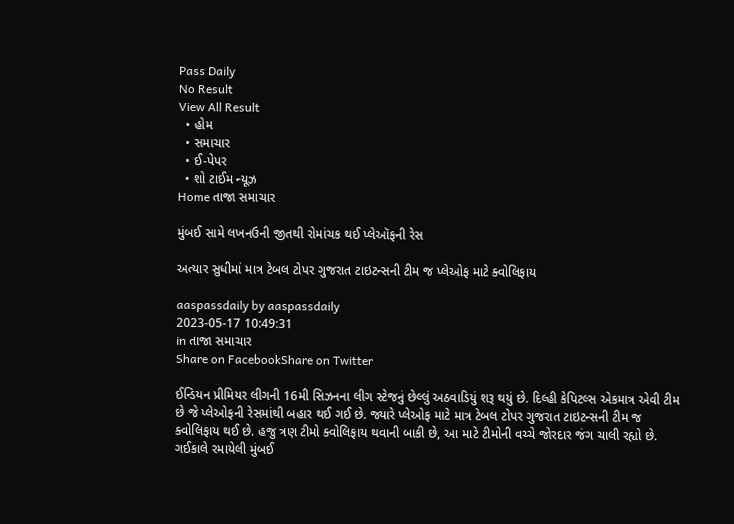Pass Daily
No Result
View All Result
  • હોમ
  • સમાચાર
  • ઈ-પેપર
  • શો ટાઈમ ન્યૂઝ
Home તાજા સમાચાર

મુંબઈ સામે લખનઉની જીતથી રોમાંચક થઈ પ્લેઑફની રેસ

અત્યાર સુધીમાં માત્ર ટેબલ ટોપર ગુજરાત ટાઇટન્સની ટીમ જ પ્લેઓફ માટે ક્વોલિફાય

aaspassdaily by aaspassdaily
2023-05-17 10:49:31
in તાજા સમાચાર
Share on FacebookShare on Twitter

ઈન્ડિયન પ્રીમિયર લીગની 16મી સિઝનના લીગ સ્ટેજનું છેલ્લું અઠવાડિયું શરૂ થયું છે. દિલ્હી કેપિટલ્સ એકમાત્ર એવી ટીમ છે જે પ્લેઓફની રેસમાંથી બહાર થઈ ગઈ છે. જ્યારે પ્લેઓફ માટે માત્ર ટેબલ ટોપર ગુજરાત ટાઇટન્સની ટીમ જ ક્વોલિફાય થઈ છે. હજુ ત્રણ ટીમો ક્વોલિફાય થવાની બાકી છે, આ માટે ટીમોની વચ્ચે જોરદાર જંગ ચાલી રહ્યો છે. ગઈકાલે રમાયેલી મુંબઈ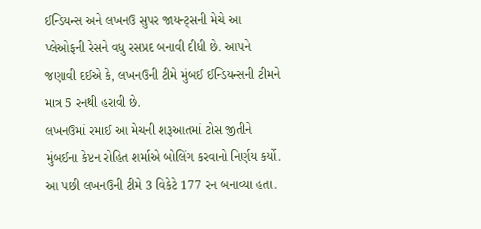ઈન્ડિયન્સ અને લખનઉ સુપર જાયન્ટ્સની મેચે આ પ્લેઓફની રેસને વધુ રસપ્રદ બનાવી દીધી છે. આપને જણાવી દઈએ કે, લખનઉની ટીમે મુંબઈ ઈન્ડિયન્સની ટીમને માત્ર 5 રનથી હરાવી છે.
લખનઉમાં રમાઈ આ મેચની શરૂઆતમાં ટોસ જીતીને મુંબઈના કેપ્ટન રોહિત શર્માએ બોલિંગ કરવાનો નિર્ણય કર્યો. આ પછી લખનઉની ટીમે 3 વિકેટે 177 રન બનાવ્યા હતા.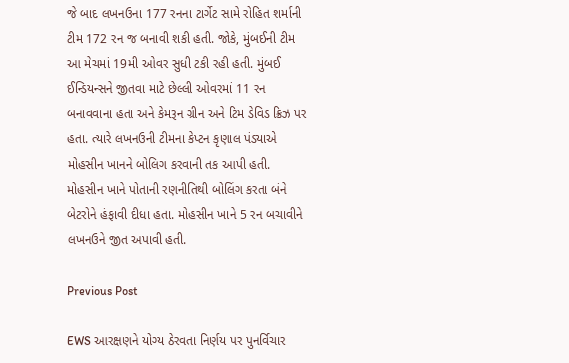જે બાદ લખનઉના 177 રનના ટાર્ગેટ સામે રોહિત શર્માની ટીમ 172 રન જ બનાવી શકી હતી. જોકે, મુંબઈની ટીમ આ મેચમાં 19મી ઓવર સુધી ટકી રહી હતી. મુંબઈ ઈન્ડિયન્સને જીતવા માટે છેલ્લી ઓવરમાં 11 રન બનાવવાના હતા અને કેમરૂન ગ્રીન અને ટિમ ડેવિડ ક્રિઝ પર હતા. ત્યારે લખનઉની ટીમના કેપ્ટન કૃણાલ પંડ્યાએ મોહસીન ખાનને બોલિગ કરવાની તક આપી હતી. મોહસીન ખાને પોતાની રણનીતિથી બોલિંગ કરતા બંને બેટરોને હંફાવી દીધા હતા. મોહસીન ખાને 5 રન બચાવીને લખનઉને જીત અપાવી હતી.

Previous Post

EWS આરક્ષણને યોગ્ય ઠેરવતા નિર્ણય પર પુનર્વિચાર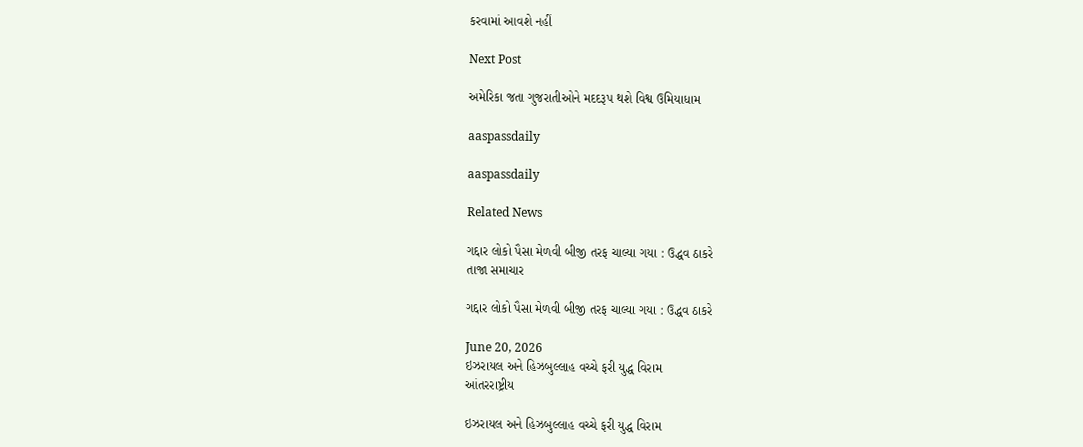કરવામાં આવશે નહીં

Next Post

અમેરિકા જતા ગુજરાતીઓને મદદરૂપ થશે વિશ્વ ઉમિયાધામ

aaspassdaily

aaspassdaily

Related News

ગદ્દાર લોકો પૈસા મેળવી બીજી તરફ ચાલ્યા ગયા : ઉદ્ધવ ઠાકરે
તાજા સમાચાર

ગદ્દાર લોકો પૈસા મેળવી બીજી તરફ ચાલ્યા ગયા : ઉદ્ધવ ઠાકરે

June 20, 2026
ઇઝરાયલ અને હિઝબુલ્લાહ વચ્ચે ફરી યુદ્ધ વિરામ
આંતરરાષ્ટ્રીય

ઇઝરાયલ અને હિઝબુલ્લાહ વચ્ચે ફરી યુદ્ધ વિરામ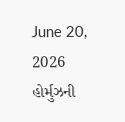June 20, 2026
હોર્મુઝની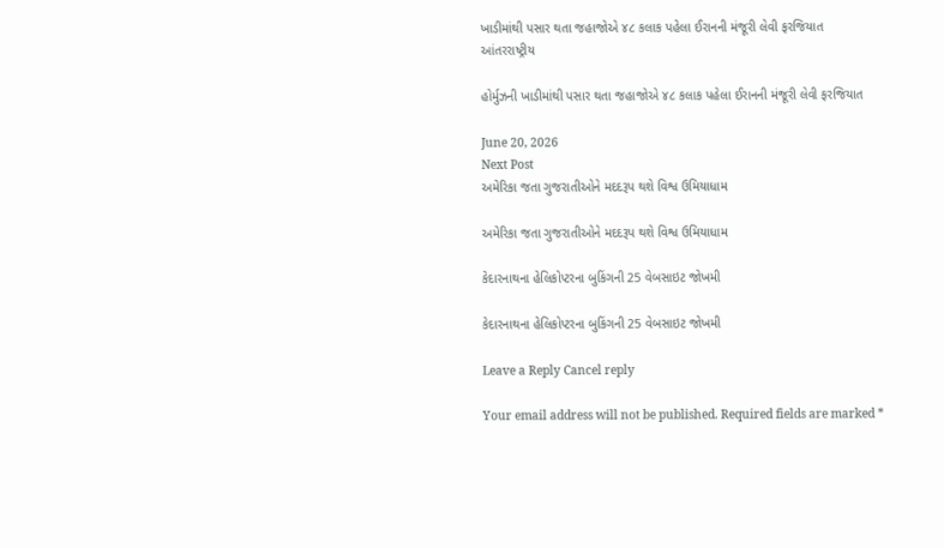ખાડીમાંથી પસાર થતા જહાજોએ ૪૮ કલાક પહેલા ઈરાનની મંજૂરી લેવી ફરજિયાત
આંતરરાષ્ટ્રીય

હોર્મુઝની ખાડીમાંથી પસાર થતા જહાજોએ ૪૮ કલાક પહેલા ઈરાનની મંજૂરી લેવી ફરજિયાત

June 20, 2026
Next Post
અમેરિકા જતા ગુજરાતીઓને મદદરૂપ થશે વિશ્વ ઉમિયાધામ

અમેરિકા જતા ગુજરાતીઓને મદદરૂપ થશે વિશ્વ ઉમિયાધામ

કેદારનાથના હેલિકોપ્ટરના બુકિંગની 25 વેબસાઇટ જોખમી

કેદારનાથના હેલિકોપ્ટરના બુકિંગની 25 વેબસાઇટ જોખમી

Leave a Reply Cancel reply

Your email address will not be published. Required fields are marked *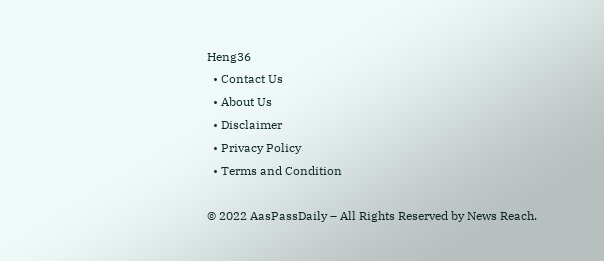Heng36
  • Contact Us
  • About Us
  • Disclaimer
  • Privacy Policy
  • Terms and Condition

© 2022 AasPassDaily – All Rights Reserved by News Reach.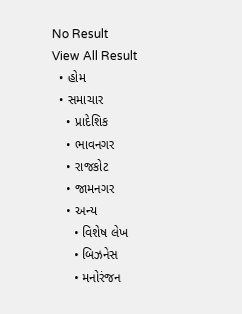No Result
View All Result
  • હોમ
  • સમાચાર
    • પ્રાદેશિક
    • ભાવનગર
    • રાજકોટ
    • જામનગર
    • અન્ય
      • વિશેષ લેખ
      • બિઝનેસ
      • મનોરંજન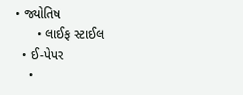• જ્યોતિષ
      • લાઈફ સ્ટાઈલ
  • ઈ-પેપર
    •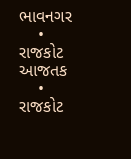ભાવનગર
    • રાજકોટ આજતક
    • રાજકોટ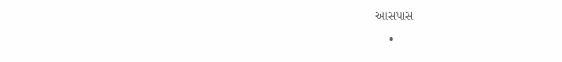આસપાસ
    •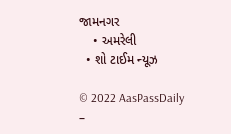જામનગર
    • અમરેલી
  • શો ટાઈમ ન્યૂઝ

© 2022 AasPassDaily –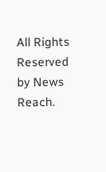All Rights Reserved by News Reach.